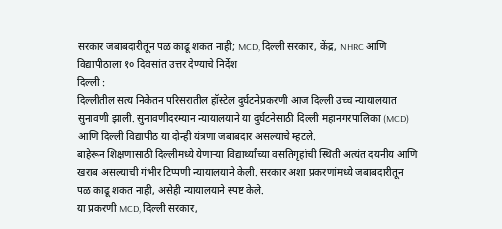सरकार जबाबदारीतून पळ काढू शकत नाही; MCD, दिल्ली सरकार, केंद्र, NHRC आणि विद्यापीठाला १० दिवसांत उत्तर देण्याचे निर्देश
दिल्ली :
दिल्लीतील सत्य निकेतन परिसरातील हॉस्टेल दुर्घटनेप्रकरणी आज दिल्ली उच्च न्यायालयात सुनावणी झाली. सुनावणीदरम्यान न्यायालयाने या दुर्घटनेसाठी दिल्ली महानगरपालिका (MCD) आणि दिल्ली विद्यापीठ या दोन्ही यंत्रणा जबाबदार असल्याचे म्हटले.
बाहेरून शिक्षणासाठी दिल्लीमध्ये येणाऱ्या विद्यार्थ्यांच्या वसतिगृहांची स्थिती अत्यंत दयनीय आणि खराब असल्याची गंभीर टिप्पणी न्यायालयाने केली. सरकार अशा प्रकरणांमध्ये जबाबदारीतून पळ काढू शकत नाही, असेही न्यायालयाने स्पष्ट केले.
या प्रकरणी MCD, दिल्ली सरकार,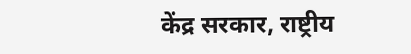केंद्र सरकार, राष्ट्रीय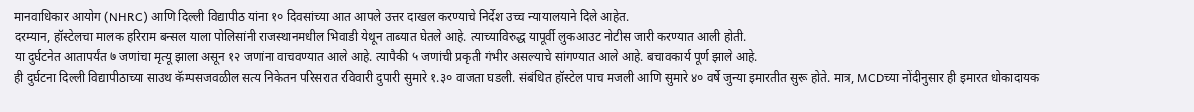मानवाधिकार आयोग (NHRC) आणि दिल्ली विद्यापीठ यांना १० दिवसांच्या आत आपले उत्तर दाखल करण्याचे निर्देश उच्च न्यायालयाने दिले आहेत.
दरम्यान, हॉस्टेलचा मालक हरिराम बन्सल याला पोलिसांनी राजस्थानमधील भिवाडी येथून ताब्यात घेतले आहे. त्याच्याविरुद्ध यापूर्वी लुकआउट नोटीस जारी करण्यात आली होती.
या दुर्घटनेत आतापर्यंत ७ जणांचा मृत्यू झाला असून १२ जणांना वाचवण्यात आले आहे. त्यापैकी ५ जणांची प्रकृती गंभीर असल्याचे सांगण्यात आले आहे. बचावकार्य पूर्ण झाले आहे.
ही दुर्घटना दिल्ली विद्यापीठाच्या साउथ कॅम्पसजवळील सत्य निकेतन परिसरात रविवारी दुपारी सुमारे १.३० वाजता घडली. संबंधित हॉस्टेल पाच मजली आणि सुमारे ४० वर्षे जुन्या इमारतीत सुरू होते. मात्र, MCDच्या नोंदीनुसार ही इमारत धोकादायक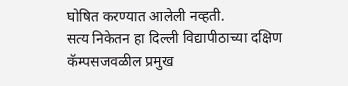घोषित करण्यात आलेली नव्हती.
सत्य निकेतन हा दिल्ली विद्यापीठाच्या दक्षिण कॅम्पसजवळील प्रमुख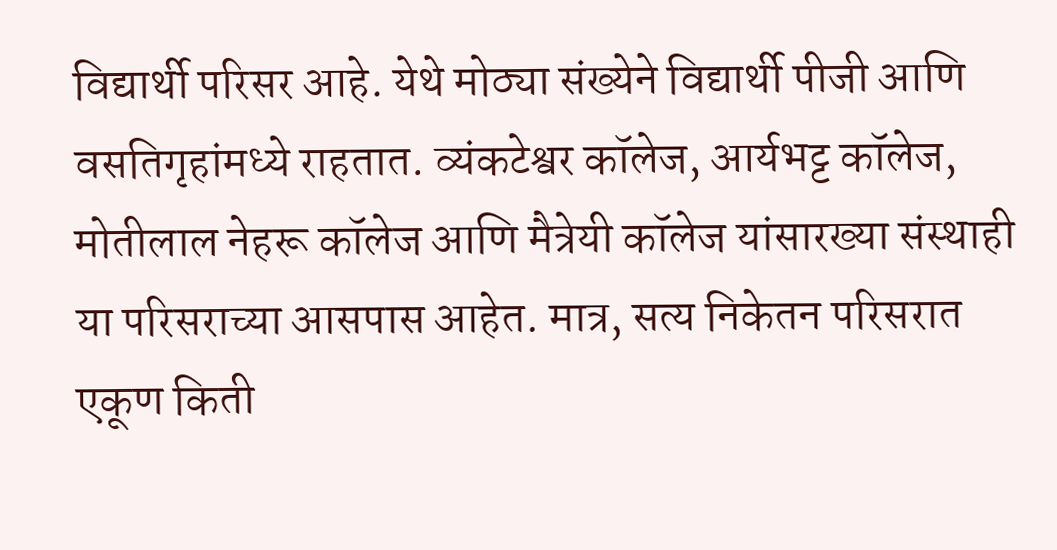विद्यार्थी परिसर आहे. येथे मोठ्या संख्येने विद्यार्थी पीजी आणि वसतिगृहांमध्ये राहतात. व्यंकटेश्वर कॉलेज, आर्यभट्ट कॉलेज, मोतीलाल नेहरू कॉलेज आणि मैत्रेयी कॉलेज यांसारख्या संस्थाही या परिसराच्या आसपास आहेत. मात्र, सत्य निकेतन परिसरात एकूण किती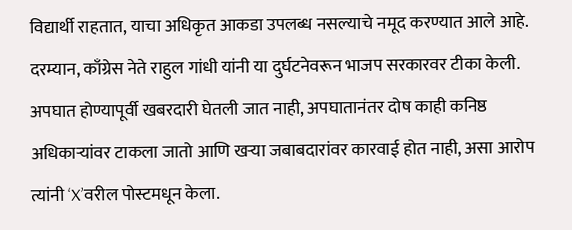विद्यार्थी राहतात, याचा अधिकृत आकडा उपलब्ध नसल्याचे नमूद करण्यात आले आहे.
दरम्यान, काँग्रेस नेते राहुल गांधी यांनी या दुर्घटनेवरून भाजप सरकारवर टीका केली. अपघात होण्यापूर्वी खबरदारी घेतली जात नाही, अपघातानंतर दोष काही कनिष्ठ अधिकाऱ्यांवर टाकला जातो आणि खऱ्या जबाबदारांवर कारवाई होत नाही, असा आरोप त्यांनी ‘X’वरील पोस्टमधून केला.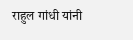राहुल गांधी यांनी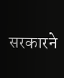सरकारने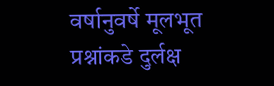वर्षानुवर्षे मूलभूत प्रश्नांकडे दुर्लक्ष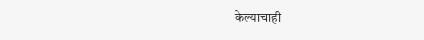केल्याचाही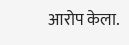आरोप केला.